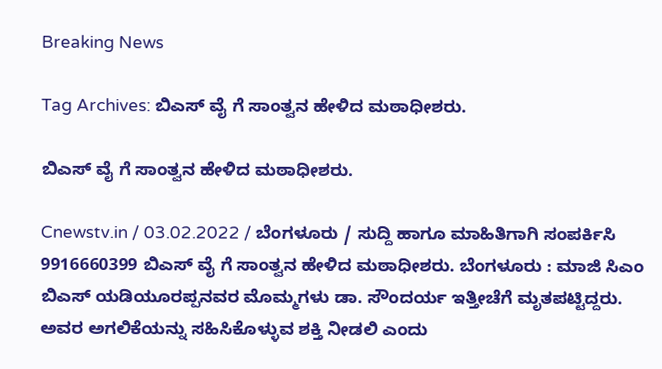Breaking News

Tag Archives: ಬಿಎಸ್ ವೈ ಗೆ ಸಾಂತ್ವನ ಹೇಳಿದ ಮಠಾಧೀಶರು.

ಬಿಎಸ್ ವೈ ಗೆ ಸಾಂತ್ವನ ಹೇಳಿದ ಮಠಾಧೀಶರು.

Cnewstv.in / 03.02.2022 / ಬೆಂಗಳೂರು / ಸುದ್ದಿ ಹಾಗೂ ಮಾಹಿತಿಗಾಗಿ ಸಂಪರ್ಕಿಸಿ 9916660399 ಬಿಎಸ್ ವೈ ಗೆ ಸಾಂತ್ವನ ಹೇಳಿದ ಮಠಾಧೀಶರು. ಬೆಂಗಳೂರು : ಮಾಜಿ ಸಿಎಂ ಬಿಎಸ್ ಯಡಿಯೂರಪ್ಪನವರ ಮೊಮ್ಮಗಳು ಡಾ. ಸೌಂದರ್ಯ ಇತ್ತೀಚೆಗೆ ಮೃತಪಟ್ಟಿದ್ದರು. ಅವರ ಅಗಲಿಕೆಯನ್ನು ಸಹಿಸಿಕೊಳ್ಳುವ ಶಕ್ತಿ ನೀಡಲಿ ಎಂದು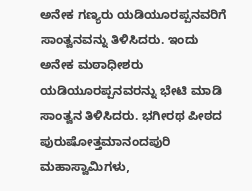ಅನೇಕ ಗಣ್ಯರು ಯಡಿಯೂರಪ್ಪನವರಿಗೆ ಸಾಂತ್ವನವನ್ನು ತಿಳಿಸಿದರು. ಇಂದು ಅನೇಕ ಮಠಾಧೀಶರು ಯಡಿಯೂರಪ್ಪನವರನ್ನು ಭೇಟಿ ಮಾಡಿ ಸಾಂತ್ವನ ತಿಳಿಸಿದರು. ಭಗೀರಥ ಪೀಠದ ಪುರುಷೋತ್ತಮಾನಂದಪುರಿ ಮಹಾಸ್ವಾಮಿಗಳು,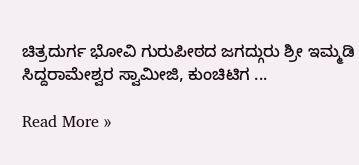ಚಿತ್ರದುರ್ಗ ಭೋವಿ ಗುರುಪೀಠದ ಜಗದ್ಗುರು ಶ್ರೀ ಇಮ್ಮಡಿ ಸಿದ್ದರಾಮೇಶ್ವರ ಸ್ವಾಮೀಜಿ, ಕುಂಚಿಟಿಗ ...

Read More »